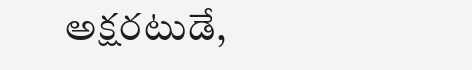అక్షరటుడే,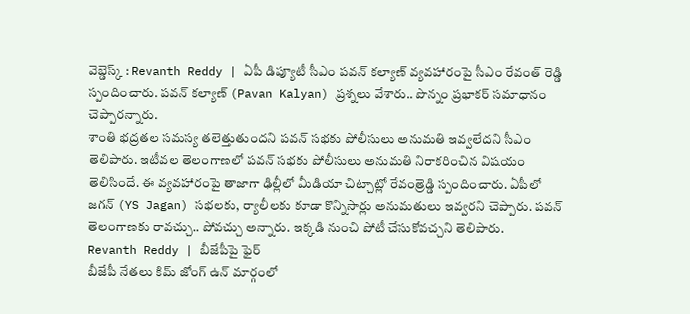వెబ్డెస్క్ : Revanth Reddy | ఏపీ డిప్యూటీ సీఎం పవన్ కల్యాణ్ వ్యవహారంపై సీఎం రేవంత్ రెడ్డి స్పందించారు. పవన్ కల్యాణ్ (Pavan Kalyan) ప్రశ్నలు వేశారు.. పొన్నం ప్రభాకర్ సమాధానం చెప్పారన్నారు.
శాంతి భద్రతల సమస్య తలెత్తుతుందని పవన్ సభకు పోలీసులు అనుమతి ఇవ్వలేదని సీఎం తెలిపారు. ఇటీవల తెలంగాణలో పవన్ సభకు పోలీసులు అనుమతి నిరాకరించిన విషయం తెలిసిందే. ఈ వ్యవహారంపై తాజాగా ఢిల్లీలో మీడియా చిట్చాట్లో రేవంత్రెడ్డి స్పందించారు. ఏపీలో జగన్ (YS Jagan) సభలకు, ర్యాలీలకు కూడా కొన్నిసార్లు అనుమతులు ఇవ్వరని చెప్పారు. పవన్ తెలంగాణకు రావచ్చు.. పోవచ్చు అన్నారు. ఇక్కడి నుంచి పోటీ చేసుకోవచ్చని తెలిపారు.
Revanth Reddy | బీజేపీపై ఫైర్
బీజేపీ నేతలు కిమ్ జోంగ్ ఉన్ మార్గంలో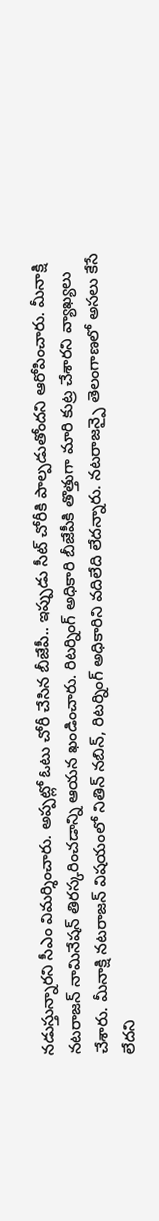నడుస్తున్నారని సీఎం విమర్శించారు. అప్పట్లో ఓటు చోరీ చేసిన బీజేపీ.. ఇప్పుడు సీట్ చోరీకి పాల్పడుతోందని ఆరోపించారు. మీనాక్షి నటరాజన్ నామినేషన్ తిరస్కరించడాన్ని ఆయన ఖండించారు. రిటర్నింగ్ అధికారి బీజేపీకి తొత్తుగా మారి కుట్ర చేశారని వ్యాఖ్యలు చేశారు. మీనాక్షి నటరాజన్ విషయంలో నితిన్ నబిన్, రిటర్నింగ్ అధికారిని వదిలేది లేదన్నారు. నటరాజన్పై తెలంగాణలో అసలు కేసే లేదని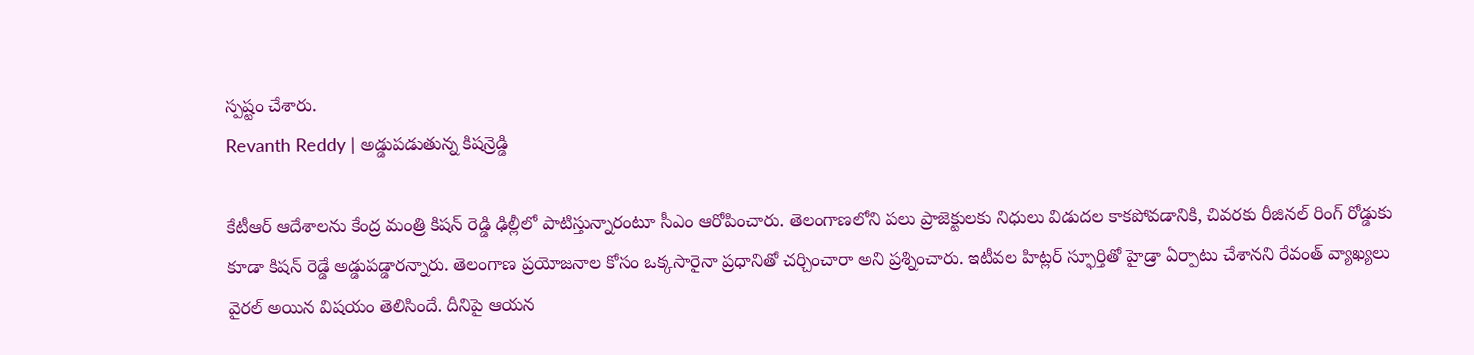స్పష్టం చేశారు.
Revanth Reddy | అడ్డుపడుతున్న కిషన్రెడ్డి

కేటీఆర్ ఆదేశాలను కేంద్ర మంత్రి కిషన్ రెడ్డి ఢిల్లీలో పాటిస్తున్నారంటూ సీఎం ఆరోపించారు. తెలంగాణలోని పలు ప్రాజెక్టులకు నిధులు విడుదల కాకపోవడానికి, చివరకు రీజినల్ రింగ్ రోడ్డుకు కూడా కిషన్ రెడ్డే అడ్డుపడ్డారన్నారు. తెలంగాణ ప్రయోజనాల కోసం ఒక్కసారైనా ప్రధానితో చర్చించారా అని ప్రశ్నించారు. ఇటీవల హిట్లర్ స్ఫూర్తితో హైడ్రా ఏర్పాటు చేశానని రేవంత్ వ్యాఖ్యలు వైరల్ అయిన విషయం తెలిసిందే. దీనిపై ఆయన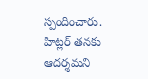స్పందించారు. హిట్లర్ తనకు ఆదర్శమని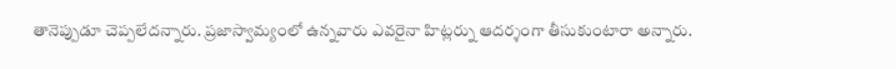తానెప్పుడూ చెప్పలేదన్నారు. ప్రజాస్వామ్యంలో ఉన్నవారు ఎవరైనా హిట్లర్ను ఆదర్శంగా తీసుకుంటారా అన్నారు.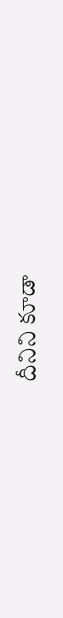దీనిని కూడా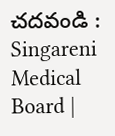చదవండి : Singareni Medical Board |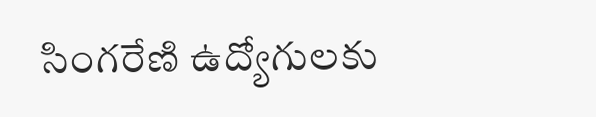సింగరేణి ఉద్యోగులకు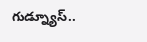గుడ్న్యూస్..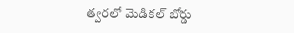త్వరలో మెడికల్ బోర్డు